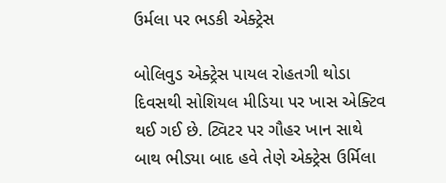ઉર્મલા પર ભડકી એક્ટ્રેસ

બોલિવુડ એક્ટ્રેસ પાયલ રોહતગી થોડા દિવસથી સોશિયલ મીડિયા પર ખાસ એક્ટિવ થઈ ગઈ છે. ટ્વિટર પર ગૌહર ખાન સાથે બાથ ભીડ્યા બાદ હવે તેણે એક્ટ્રેસ ઉર્મિલા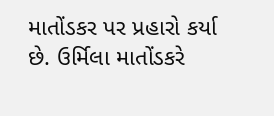માતોંડકર પર પ્રહારો કર્યા છે. ઉર્મિલા માતોંડકરે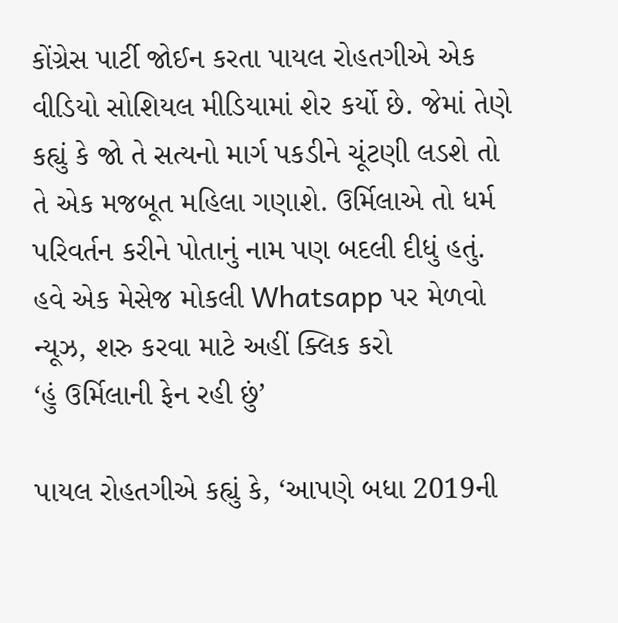કોંગ્રેસ પાર્ટી જોઈન કરતા પાયલ રોહતગીએ એક વીડિયો સોશિયલ મીડિયામાં શેર કર્યો છે. જેમાં તેણે કહ્યું કે જો તે સત્યનો માર્ગ પકડીને ચૂંટણી લડશે તો તે એક મજબૂત મહિલા ગણાશે. ઉર્મિલાએ તો ધર્મ પરિવર્તન કરીને પોતાનું નામ પણ બદલી દીધું હતું.
હવે એક મેસેજ મોકલી Whatsapp પર મેળવો ન્યૂઝ, શરુ કરવા માટે અહીં ક્લિક કરો
‘હું ઉર્મિલાની ફેન રહી છું’

પાયલ રોહતગીએ કહ્યું કે, ‘આપણે બધા 2019ની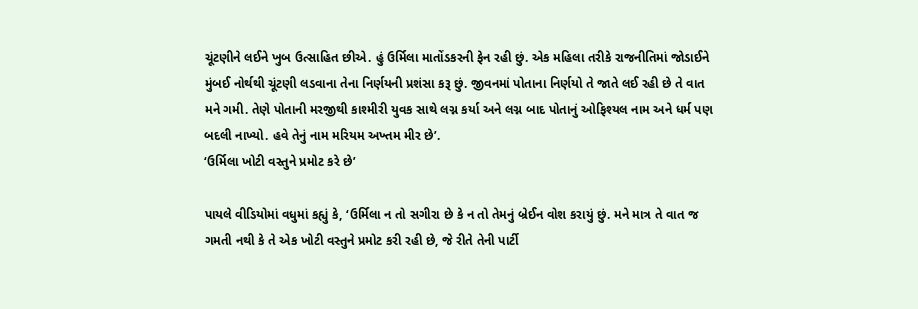ચૂંટણીને લઈને ખુબ ઉત્સાહિત છીએ. હું ઉર્મિલા માતોંડકરની ફેન રહી છું. એક મહિલા તરીકે રાજનીતિમાં જોડાઈને મુંબઈ નોર્થથી ચૂંટણી લડવાના તેના નિર્ણયની પ્રશંસા કરૂ છું. જીવનમાં પોતાના નિર્ણયો તે જાતે લઈ રહી છે તે વાત મને ગમી. તેણે પોતાની મરજીથી કાશ્મીરી યુવક સાથે લગ્ન કર્યા અને લગ્ન બાદ પોતાનું ઓફિશ્યલ નામ અને ધર્મ પણ બદલી નાખ્યો. હવે તેનું નામ મરિયમ અખ્તમ મીર છે’.
‘ઉર્મિલા ખોટી વસ્તુને પ્રમોટ કરે છે’

પાયલે વીડિયોમાં વધુમાં કહ્યું કે, ‘ઉર્મિલા ન તો સગીરા છે કે ન તો તેમનું બ્રેઈન વોશ કરાયું છું. મને માત્ર તે વાત જ ગમતી નથી કે તે એક ખોટી વસ્તુને પ્રમોટ કરી રહી છે, જે રીતે તેની પાર્ટી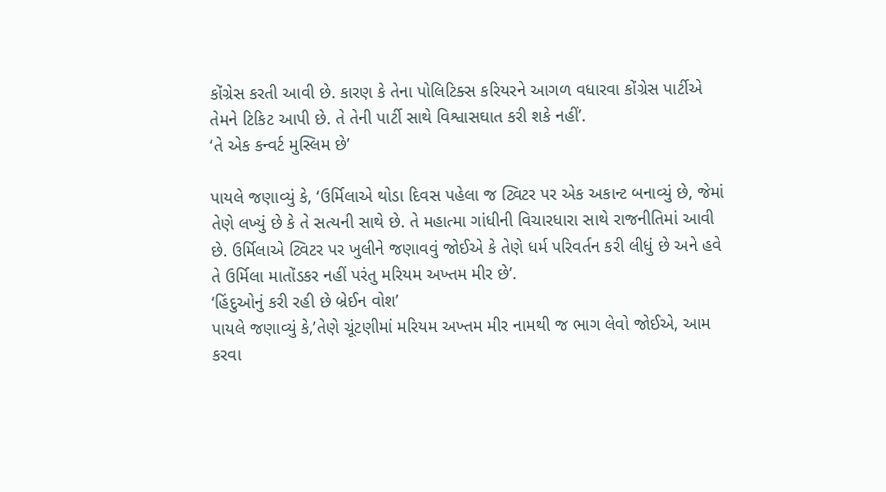કોંગ્રેસ કરતી આવી છે. કારણ કે તેના પોલિટિક્સ કરિયરને આગળ વધારવા કોંગ્રેસ પાર્ટીએ તેમને ટિકિટ આપી છે. તે તેની પાર્ટી સાથે વિશ્વાસઘાત કરી શકે નહીં’.
‘તે એક કન્વર્ટ મુસ્લિમ છે’

પાયલે જણાવ્યું કે, ‘ઉર્મિલાએ થોડા દિવસ પહેલા જ ટ્વિટર પર એક અકાન્ટ બનાવ્યું છે, જેમાં તેણે લખ્યું છે કે તે સત્યની સાથે છે. તે મહાત્મા ગાંધીની વિચારધારા સાથે રાજનીતિમાં આવી છે. ઉર્મિલાએ ટ્વિટર પર ખુલીને જણાવવું જોઈએ કે તેણે ધર્મ પરિવર્તન કરી લીધું છે અને હવે તે ઉર્મિલા માતોંડકર નહીં પરંતુ મરિયમ અખ્તમ મીર છે’.
‘હિંદુઓનું કરી રહી છે બ્રેઈન વોશ’
પાયલે જણાવ્યું કે,’તેણે ચૂંટણીમાં મરિયમ અખ્તમ મીર નામથી જ ભાગ લેવો જોઈએ, આમ કરવા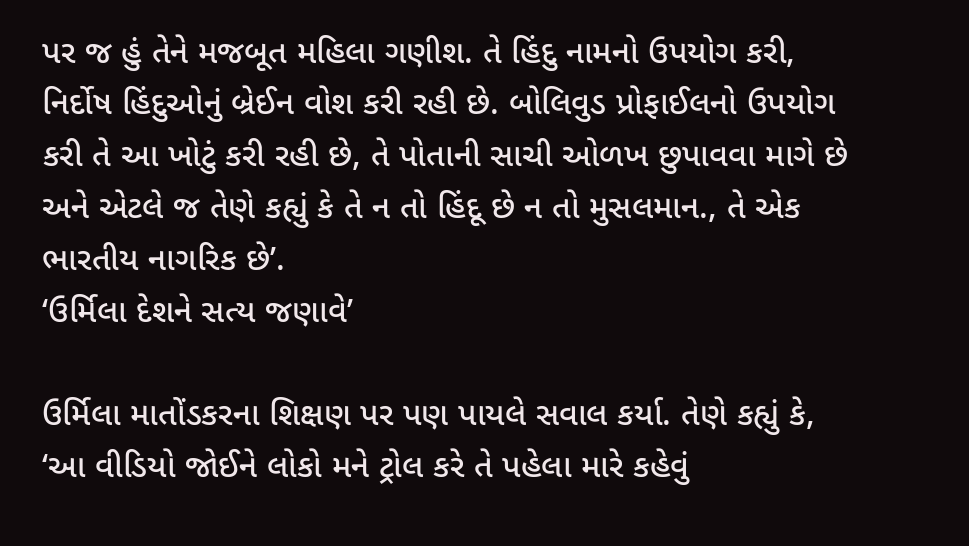પર જ હું તેને મજબૂત મહિલા ગણીશ. તે હિંદુ નામનો ઉપયોગ કરી, નિર્દોષ હિંદુઓનું બ્રેઈન વોશ કરી રહી છે. બોલિવુડ પ્રોફાઈલનો ઉપયોગ કરી તે આ ખોટું કરી રહી છે, તે પોતાની સાચી ઓળખ છુપાવવા માગે છે અને એટલે જ તેણે કહ્યું કે તે ન તો હિંદૂ છે ન તો મુસલમાન., તે એક ભારતીય નાગરિક છે’.
‘ઉર્મિલા દેશને સત્ય જણાવે’

ઉર્મિલા માતોંડકરના શિક્ષણ પર પણ પાયલે સવાલ કર્યા. તેણે કહ્યું કે, ‘આ વીડિયો જોઈને લોકો મને ટ્રોલ કરે તે પહેલા મારે કહેવું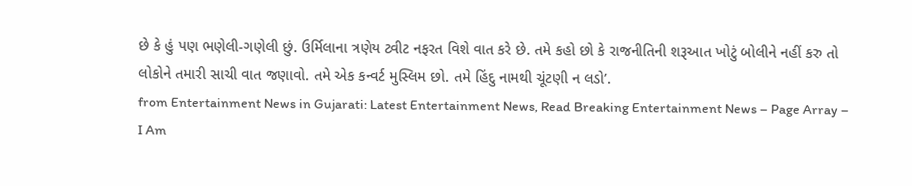છે કે હું પણ ભણેલી-ગણેલી છું. ઉર્મિલાના ત્રણેય ટ્વીટ નફરત વિશે વાત કરે છે. તમે કહો છો કે રાજનીતિની શરૂઆત ખોટું બોલીને નહીં કરુ તો લોકોને તમારી સાચી વાત જણાવો. તમે એક કન્વર્ટ મુસ્લિમ છો. તમે હિંદુ નામથી ચૂંટણી ન લડો’.
from Entertainment News in Gujarati: Latest Entertainment News, Read Breaking Entertainment News – Page Array – I Am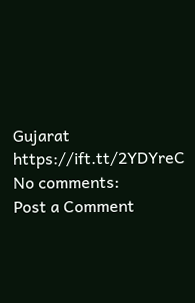Gujarat https://ift.tt/2YDYreC
No comments:
Post a Comment